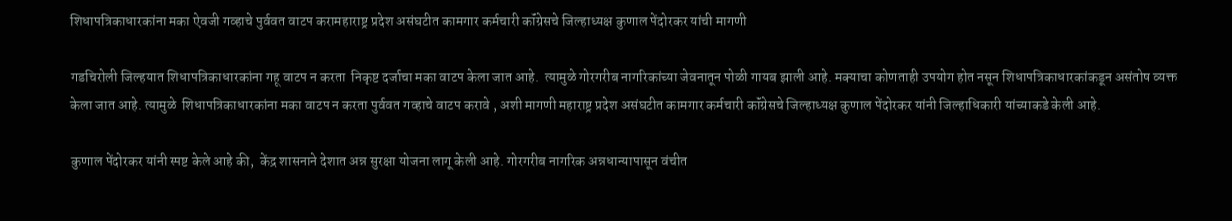शिधापत्रिकाधारकांना मका ऐवजी गव्हाचे पुर्ववत वाटप करामहाराष्ट्र प्रदेश असंघटीत कामगार कर्मचारी कॉंग्रेसचे जिल्हाध्यक्ष कुणाल पेंदोरकर यांची मागणी

गडचिरोली जिल्हयात शिधापत्रिकाधारकांना गहू वाटप न करता  निकृष्ट दर्जाचा मका वाटप केला जात आहे.  त्यामुळे गोरगरीब नागरिकांच्या जेवनातून पोळी गायब झाली आहे. मक्याचा कोणताही उपयोग होत नसून शिधापत्रिकाधारकांकडून असंतोष व्यक्त केला जात आहे. त्यामुळे  शिधापत्रिकाधारकांना मका वाटप न करता पुर्ववत गव्हाचे वाटप करावे , अशी मागणी महाराष्ट्र प्रदेश असंघटीत कामगार कर्मचारी कॉंग्रेसचे जिल्हाध्यक्ष कुणाल पेंदोरकर यांनी जिल्हाधिकारी यांच्याकडे केली आहे.

कुणाल पेंदोरकर यांनी स्पष्ट केले आहे की,  केंद्र शासनाने देशात अन्न सुरक्षा योजना लागू केली आहे. गोरगरीब नागरिक अन्नधान्यापासून वंचीत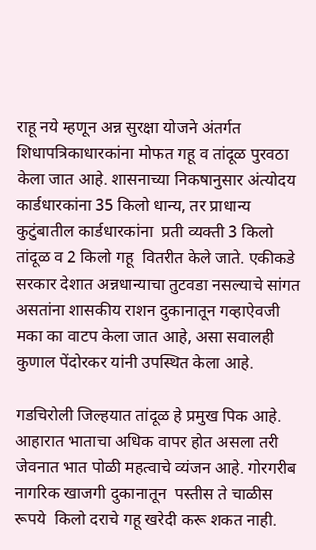राहू नये म्हणून अन्न सुरक्षा योजने अंतर्गत  शिधापत्रिकाधारकांना मोफत गहू व तांदूळ पुरवठा केला जात आहे. शासनाच्या निकषानुसार अंत्योदय कार्डधारकांना 35 किलो धान्य, तर प्राधान्य कुटुंबातील कार्डधारकांना  प्रती व्यक्ती 3 किलो तांदूळ व 2 किलो गहू  वितरीत केले जाते. एकीकडे सरकार देशात अन्नधान्याचा तुटवडा नसल्याचे सांगत असतांना शासकीय राशन दुकानातून गव्हाऐवजी मका का वाटप केला जात आहे, असा सवालही कुणाल पेंदोरकर यांनी उपस्थित केला आहे.

गडचिरोली जिल्हयात तांदूळ हे प्रमुख पिक आहे. आहारात भाताचा अधिक वापर होत असला तरी जेवनात भात पोळी महत्वाचे व्यंजन आहे. गोरगरीब नागरिक खाजगी दुकानातून  पस्तीस ते चाळीस रूपये  किलो दराचे गहू खरेदी करू शकत नाही.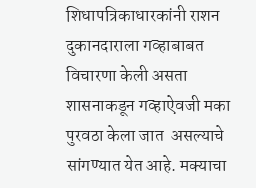शिधापत्रिकाधारकांनी राशन दुकानदाराला गव्हाबाबत विचारणा केली असता  शासनाकडून गव्हाऐवजी मका पुरवठा केला जात  असल्याचे सांगण्यात येत आहे. मक्याचा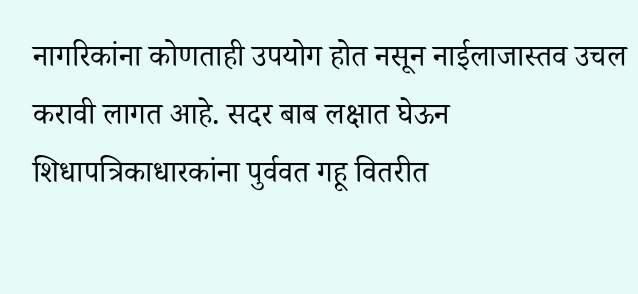नागरिकांना कोणताही उपयोग होत नसून नाईलाजास्तव उचल करावी लागत आहे. सदर बाब लक्षात घेऊन शिधापत्रिकाधारकांना पुर्ववत गहू वितरीत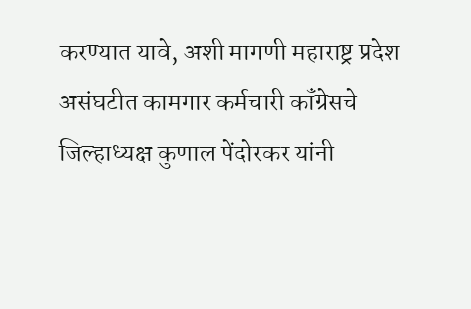करण्यात यावे, अशी मागणी महाराष्ट्र प्रदेश असंघटीत कामगार कर्मचारी कॉंग्रेसचे जिल्हाध्यक्ष कुणाल पेंदोरकर यांनी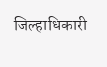जिल्हाधिकारी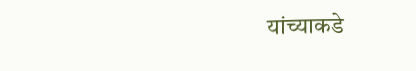यांच्याकडे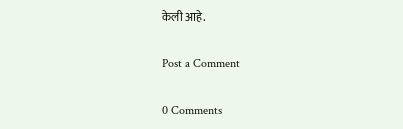केली आहे.

Post a Comment

0 Comments